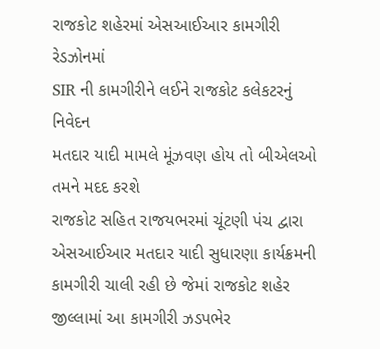રાજકોટ શહેરમાં એસઆઈઆર કામગીરી રેડઝોનમાં
SIR ની કામગીરીને લઈને રાજકોટ કલેકટરનું નિવેદન
મતદાર યાદી મામલે મૂંઝવણ હોય તો બીએલઓ તમને મદદ કરશે
રાજકોટ સહિત રાજયભરમાં ચૂંટણી પંચ દ્વારા એસઆઈઆર મતદાર યાદી સુધારણા કાર્યક્રમની કામગીરી ચાલી રહી છે જેમાં રાજકોટ શહેર જીલ્લામાં આ કામગીરી ઝડપભેર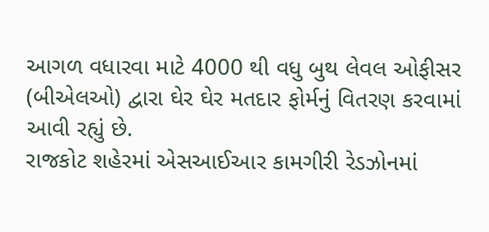આગળ વધારવા માટે 4000 થી વધુ બુથ લેવલ ઓફીસર (બીએલઓ) દ્વારા ઘેર ઘેર મતદાર ફોર્મનું વિતરણ કરવામાં આવી રહ્યું છે.
રાજકોટ શહેરમાં એસઆઈઆર કામગીરી રેડઝોનમાં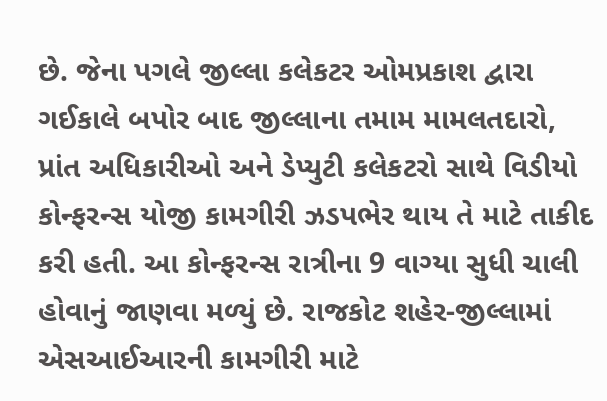છે. જેના પગલે જીલ્લા કલેકટર ઓમપ્રકાશ દ્વારા ગઈકાલે બપોર બાદ જીલ્લાના તમામ મામલતદારો, પ્રાંત અધિકારીઓ અને ડેપ્યુટી કલેકટરો સાથે વિડીયો કોન્ફરન્સ યોજી કામગીરી ઝડપભેર થાય તે માટે તાકીદ કરી હતી. આ કોન્ફરન્સ રાત્રીના 9 વાગ્યા સુધી ચાલી હોવાનું જાણવા મળ્યું છે. રાજકોટ શહેર-જીલ્લામાં એસઆઈઆરની કામગીરી માટે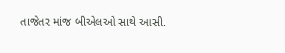તાજેતર માંજ બીએલઓ સાથે આસી.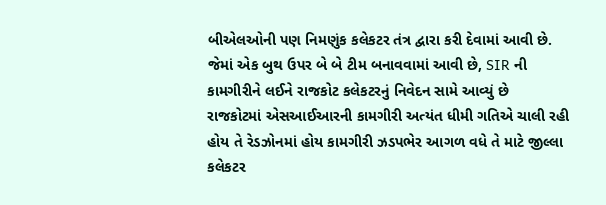બીએલઓની પણ નિમણુંક કલેકટર તંત્ર દ્વારા કરી દેવામાં આવી છે. જેમાં એક બુથ ઉપર બે બે ટીમ બનાવવામાં આવી છે, SIR ની કામગીરીને લઈને રાજકોટ કલેકટરનું નિવેદન સામે આવ્યું છે
રાજકોટમાં એસઆઈઆરની કામગીરી અત્યંત ધીમી ગતિએ ચાલી રહી હોય તે રેડઝોનમાં હોય કામગીરી ઝડપભેર આગળ વધે તે માટે જીલ્લા કલેકટર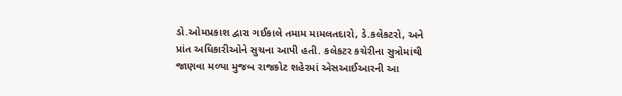ડો.ઓમપ્રકાશ દ્વારા ગઈકાલે તમામ મામલતદારો, ડે.કલેકટરો, અને પ્રાંત અધિકારીઓને સુચના આપી હતી. કલેકટર કચેરીના સુત્રોમાંથી જાણવા મળ્યા મુજબ રાજકોટ શહેરમાં એસઆઈઆરની આ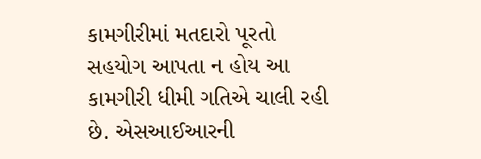કામગીરીમાં મતદારો પૂરતો સહયોગ આપતા ન હોય આ કામગીરી ધીમી ગતિએ ચાલી રહી છે. એસઆઈઆરની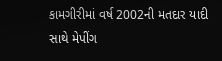કામગીરીમાં વર્ષ 2002ની મતદાર યાદી સાથે મેપીંગ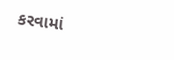કરવામાં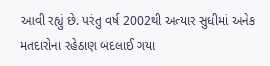આવી રહ્યું છે. પરંતુ વર્ષ 2002થી અત્યાર સુધીમાં અનેક મતદારોના રહેઠાણ બદલાઈ ગયા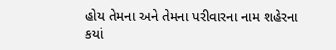હોય તેમના અને તેમના પરીવારના નામ શહેરના કયાં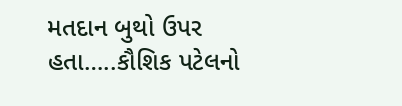મતદાન બુથો ઉપર હતા…..કૌશિક પટેલનો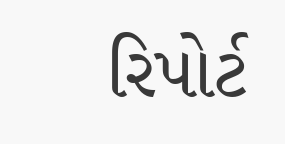રિપોર્ટ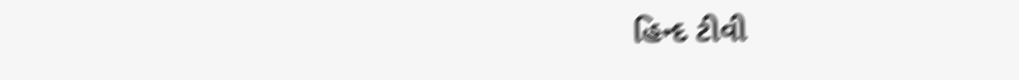હિન્દ ટીવી